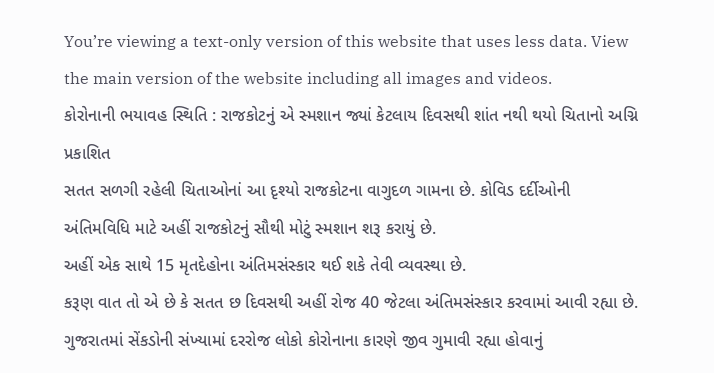You’re viewing a text-only version of this website that uses less data. View the main version of the website including all images and videos.
કોરોનાની ભયાવહ સ્થિતિ : રાજકોટનું એ સ્મશાન જ્યાં કેટલાય દિવસથી શાંત નથી થયો ચિતાનો અગ્નિ
પ્રકાશિત
સતત સળગી રહેલી ચિતાઓનાં આ દૃશ્યો રાજકોટના વાગુદળ ગામના છે. કોવિડ દર્દીઓની અંતિમવિધિ માટે અહીં રાજકોટનું સૌથી મોટું સ્મશાન શરૂ કરાયું છે.
અહીં એક સાથે 15 મૃતદેહોના અંતિમસંસ્કાર થઈ શકે તેવી વ્યવસ્થા છે.
કરૂણ વાત તો એ છે કે સતત છ દિવસથી અહીં રોજ 40 જેટલા અંતિમસંસ્કાર કરવામાં આવી રહ્યા છે.
ગુજરાતમાં સેંકડોની સંખ્યામાં દરરોજ લોકો કોરોનાના કારણે જીવ ગુમાવી રહ્યા હોવાનું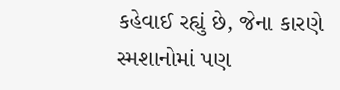કહેવાઈ રહ્યું છે, જેના કારણે સ્મશાનોમાં પણ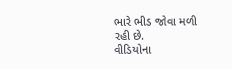ભારે ભીડ જોવા મળી રહી છે.
વીડિયોના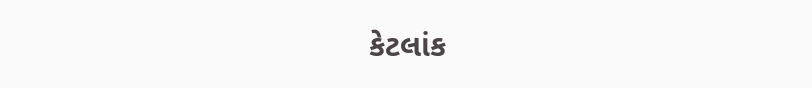કેટલાંક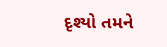દૃશ્યો તમને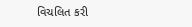વિચલિત કરી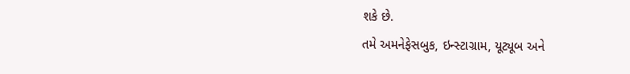શકે છે.
તમે અમનેફેસબુક, ઇન્સ્ટાગ્રામ, યૂટ્યૂબ અને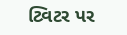ટ્વિટર પર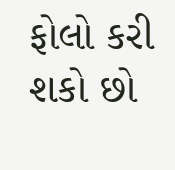ફોલો કરી શકો છો